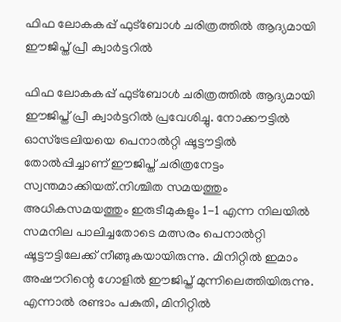ഫിഫ ലോകകപ്പ് ഫുട്‌ബോള്‍ ചരിത്രത്തില്‍ ആദ്യമായി ഈജിപ്ത് പ്രീ ക്വാര്‍ട്ടറില്‍

ഫിഫ ലോകകപ്പ് ഫുട്‌ബോള്‍ ചരിത്രത്തില്‍ ആദ്യമായി ഈജിപ്ത് പ്രീ ക്വാര്‍ട്ടറില്‍ പ്രവേശിച്ചു. നോക്കൗട്ടില്‍ ഓസ്ട്രേലിയയെ പെനാല്‍റ്റി ഷൂട്ടൗട്ടില്‍ തോല്‍പ്പിച്ചാണ് ഈജിപ്ത് ചരിത്രനേട്ടം സ്വന്തമാക്കിയത്.നിശ്ചിത സമയത്തും അധികസമയത്തും ഇരുടീമുകളും 1-1 എന്ന നിലയില്‍ സമനില പാലിച്ചതോടെ മത്സരം പെനാല്‍റ്റി ഷൂട്ടൗട്ടിലേക്ക് നീങ്ങുകയായിരുന്നു. മിനിറ്റില്‍ ഇമാം അഷൗറിന്റെ ഗോളില്‍ ഈജിപ്ത് മുന്നിലെത്തിയിരുന്നു. എന്നാല്‍ രണ്ടാം പകുതി, മിനിറ്റില്‍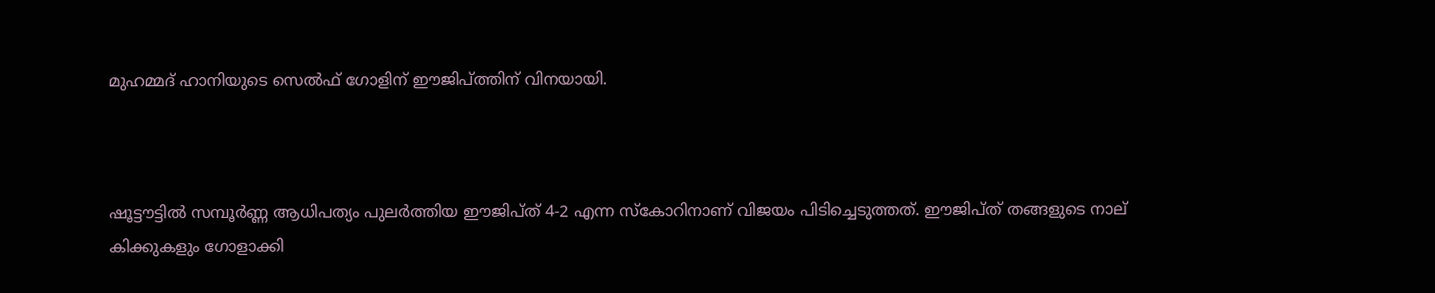മുഹമ്മദ് ഹാനിയുടെ സെല്‍ഫ് ഗോളിന് ഈജിപ്ത്തിന് വിനയായി.



ഷൂട്ടൗട്ടില്‍ സമ്പൂര്‍ണ്ണ ആധിപത്യം പുലര്‍ത്തിയ ഈജിപ്ത് 4-2 എന്ന സ്‌കോറിനാണ് വിജയം പിടിച്ചെടുത്തത്. ഈജിപ്ത് തങ്ങളുടെ നാല് കിക്കുകളും ഗോളാക്കി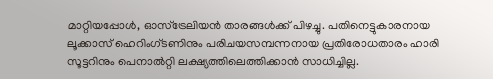മാറ്റിയപ്പോള്‍, ഓസ്ട്രേലിയന്‍ താരങ്ങള്‍ക്ക് പിഴച്ചു. പതിനെട്ടുകാരനായ ലൂക്കാസ് ഹെറിംഗ്ടണിനും പരിചയസമ്പന്നനായ പ്രതിരോധതാരം ഹാരി സൂട്ടറിനും പെനാല്‍റ്റി ലക്ഷ്യത്തിലെത്തിക്കാന്‍ സാധിച്ചില്ല.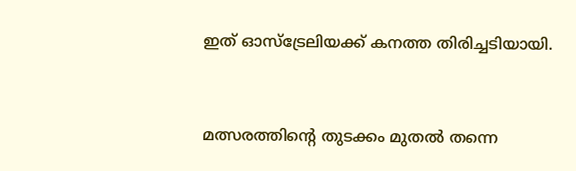ഇത് ഓസ്ട്രേലിയക്ക് കനത്ത തിരിച്ചടിയായി.



മത്സരത്തിന്റെ തുടക്കം മുതല്‍ തന്നെ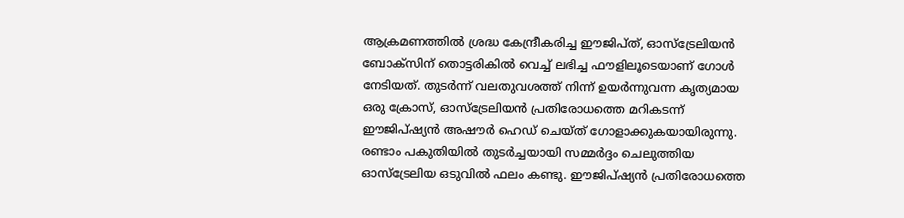ആക്രമണത്തില്‍ ശ്രദ്ധ കേന്ദ്രീകരിച്ച ഈജിപ്ത്, ഓസ്ട്രേലിയന്‍ ബോക്സിന് തൊട്ടരികില്‍ വെച്ച്‌ ലഭിച്ച ഫൗളിലൂടെയാണ് ഗോള്‍ നേടിയത്. തുടര്‍ന്ന് വലതുവശത്ത് നിന്ന് ഉയര്‍ന്നുവന്ന കൃത്യമായ ഒരു ക്രോസ്, ഓസ്ട്രേലിയന്‍ പ്രതിരോധത്തെ മറികടന്ന് ഈജിപ്ഷ്യന്‍ അഷൗര്‍ ഹെഡ് ചെയ്ത് ഗോളാക്കുകയായിരുന്നു. രണ്ടാം പകുതിയില്‍ തുടര്‍ച്ചയായി സമ്മര്‍ദ്ദം ചെലുത്തിയ ഓസ്ട്രേലിയ ഒടുവില്‍ ഫലം കണ്ടു. ഈജിപ്ഷ്യന്‍ പ്രതിരോധത്തെ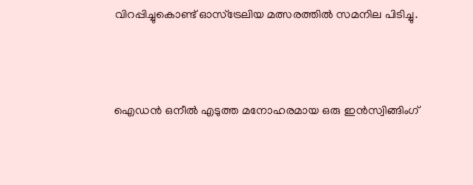വിറപ്പിച്ചുകൊണ്ട് ഓസ്ട്രേലിയ മത്സരത്തില്‍ സമനില പിടിച്ചു.



ഐഡന്‍ ഒനീല്‍ എടുത്ത മനോഹരമായ ഒരു ഇന്‍സ്വിങ്ങിംഗ്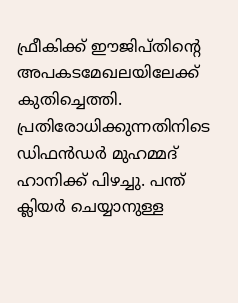ഫ്രീകിക്ക് ഈജിപ്തിന്റെ അപകടമേഖലയിലേക്ക് കുതിച്ചെത്തി. പ്രതിരോധിക്കുന്നതിനിടെ ഡിഫന്‍ഡര്‍ മുഹമ്മദ് ഹാനിക്ക് പിഴച്ചു. പന്ത് ക്ലിയര്‍ ചെയ്യാനുള്ള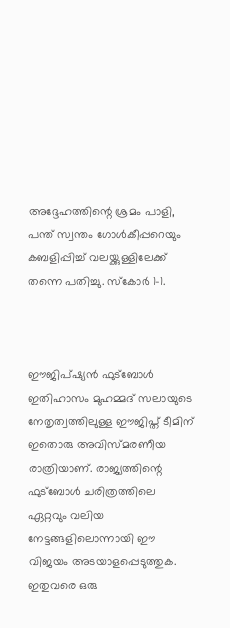അദ്ദേഹത്തിന്റെ ശ്രമം പാളി, പന്ത് സ്വന്തം ഗോള്‍കീപ്പറെയും കബളിപ്പിച്ച്‌ വലയ്ക്കുള്ളിലേക്ക് തന്നെ പതിച്ചു. സ്‌കോര്‍ 1-1.



ഈജിപ്ഷ്യന്‍ ഫുട്‌ബോള്‍ ഇതിഹാസം മുഹമ്മദ് സലായുടെ നേതൃത്വത്തിലുള്ള ഈജിപ്ത് ടീമിന് ഇതൊരു അവിസ്മരണീയ രാത്രിയാണ്. രാജ്യത്തിന്റെ ഫുട്‌ബോള്‍ ചരിത്രത്തിലെ ഏറ്റവും വലിയ നേട്ടങ്ങളിലൊന്നായി ഈ വിജയം അടയാളപ്പെടുത്തുക. ഇതുവരെ ഒരു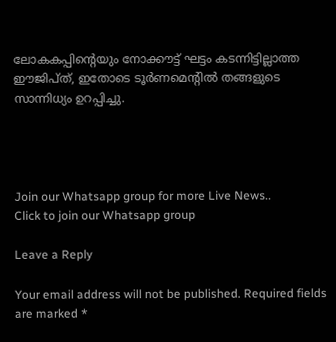ലോകകപ്പിന്റെയും നോക്കൗട്ട് ഘട്ടം കടന്നിട്ടില്ലാത്ത ഈജിപ്ത്, ഇതോടെ ടൂര്‍ണമെന്റില്‍ തങ്ങളുടെ സാന്നിധ്യം ഉറപ്പിച്ചു.




Join our Whatsapp group for more Live News..
Click to join our Whatsapp group

Leave a Reply

Your email address will not be published. Required fields are marked *